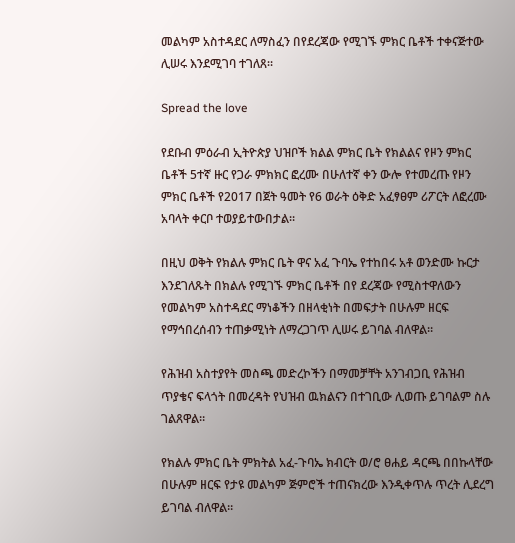መልካም አስተዳደር ለማስፈን በየደረጃው የሚገኙ ምክር ቤቶች ተቀናጅተው ሊሠሩ እንደሚገባ ተገለጸ።

Spread the love

የደቡብ ምዕራብ ኢትዮጵያ ህዝቦች ክልል ምክር ቤት የክልልና የዞን ምክር ቤቶች 5ተኛ ዙር የጋራ ምክክር ፎረሙ በሁለተኛ ቀን ውሎ የተመረጡ የዞን ምክር ቤቶች የ2017 በጀት ዓመት የ6 ወራት ዕቅድ አፈፃፀም ሪፖርት ለፎረሙ አባላት ቀርቦ ተወያይተውበታል።

በዚህ ወቅት የክልሉ ምክር ቤት ዋና አፈ ጉባኤ የተከበሩ አቶ ወንድሙ ኩርታ እንደገለጹት በክልሉ የሚገኙ ምክር ቤቶች በየ ደረጃው የሚስተዋለውን የመልካም አስተዳደር ማነቆችን በዘላቂነት በመፍታት በሁሉም ዘርፍ የማኅበረሰብን ተጠቃሚነት ለማረጋገጥ ሊሠሩ ይገባል ብለዋል።

የሕዝብ አስተያየት መስጫ መድረኮችን በማመቻቸት አንገብጋቢ የሕዝብ ጥያቄና ፍላጎት በመረዳት የህዝብ ዉክልናን በተገቢው ሊወጡ ይገባልም ስሉ ገልጸዋል።

የክልሉ ምክር ቤት ምክትል አፈ-ጉባኤ ክብርት ወ/ሮ ፀሐይ ዳርጫ በበኩላቸው በሁሉም ዘርፍ የታዩ መልካም ጅምሮች ተጠናክረው እንዲቀጥሉ ጥረት ሊደረግ ይገባል ብለዋል።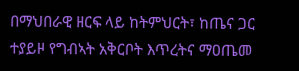በማህበራዊ ዘርፍ ላይ ከትምህርት፣ ከጤና ጋር ተያይዞ የግብኣት አቅርቦት እጥረትና ማዐጤመ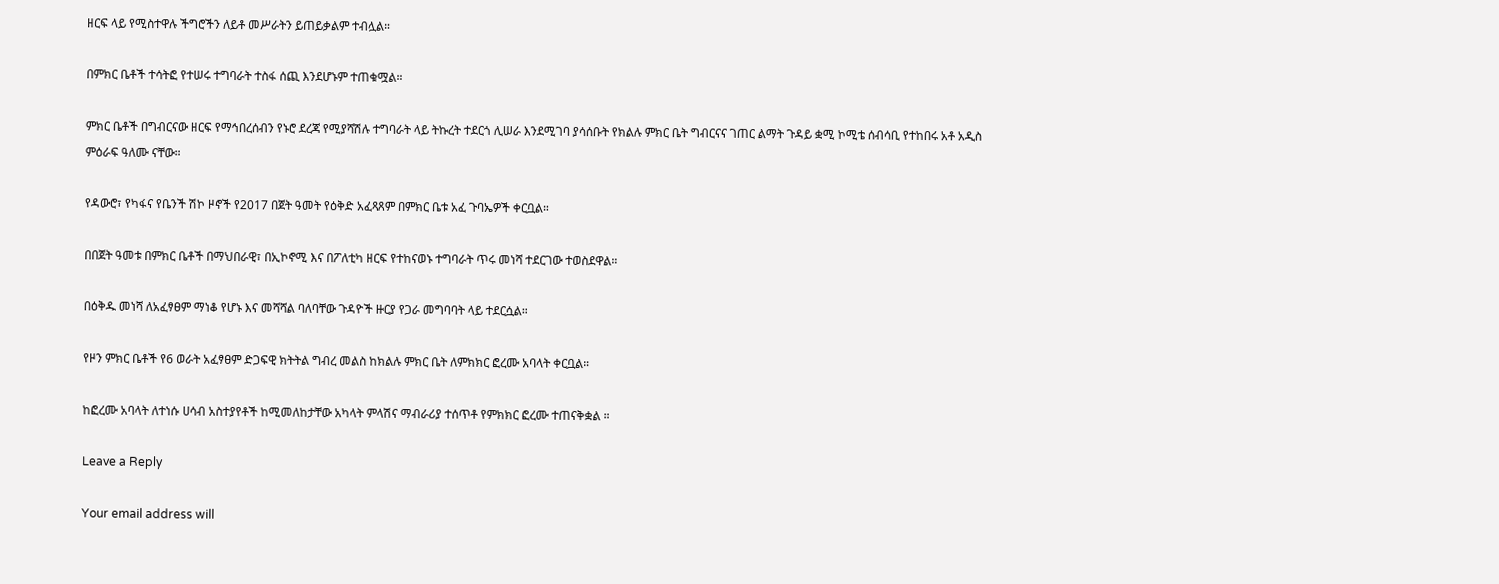ዘርፍ ላይ የሚስተዋሉ ችግሮችን ለይቶ መሥራትን ይጠይቃልም ተብሏል።

በምክር ቤቶች ተሳትፎ የተሠሩ ተግባራት ተስፋ ሰጪ እንደሆኑም ተጠቁሟል።

ምክር ቤቶች በግብርናው ዘርፍ የማኅበረሰብን የኑሮ ደረጃ የሚያሻሽሉ ተግባራት ላይ ትኩረት ተደርጎ ሊሠራ እንደሚገባ ያሳሰቡት የክልሉ ምክር ቤት ግብርናና ገጠር ልማት ጉዳይ ቋሚ ኮሚቴ ሰብሳቢ የተከበሩ አቶ አዲስ ምዕራፍ ዓለሙ ናቸው።

የዳውሮ፣ የካፋና የቤንች ሽኮ ዞኖች የ2017 በጀት ዓመት የዕቅድ አፈጻጸም በምክር ቤቱ አፈ ጉባኤዎች ቀርቧል።

በበጀት ዓመቱ በምክር ቤቶች በማህበራዊ፣ በኢኮኖሚ እና በፖለቲካ ዘርፍ የተከናወኑ ተግባራት ጥሩ መነሻ ተደርገው ተወስደዋል።

በዕቅዱ መነሻ ለአፈፃፀም ማነቆ የሆኑ እና መሻሻል ባለባቸው ጉዳዮች ዙርያ የጋራ መግባባት ላይ ተደርሷል።

የዞን ምክር ቤቶች የ6 ወራት አፈፃፀም ድጋፍዊ ክትትል ግብረ መልስ ከክልሉ ምክር ቤት ለምክክር ፎረሙ አባላት ቀርቧል።

ከፎረሙ አባላት ለተነሱ ሀሳብ አስተያየቶች ከሚመለከታቸው አካላት ምላሽና ማብራሪያ ተሰጥቶ የምክክር ፎረሙ ተጠናቅቋል ።

Leave a Reply

Your email address will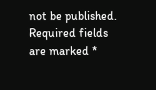not be published. Required fields are marked *